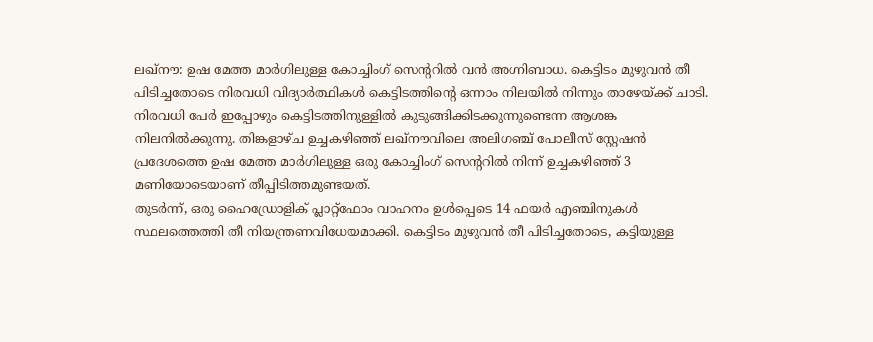ലഖ്നൗ: ഉഷ മേത്ത മാർഗിലുള്ള കോച്ചിംഗ് സെൻ്ററിൽ വൻ അഗ്നിബാധ. കെട്ടിടം മുഴുവൻ തീ പിടിച്ചതോടെ നിരവധി വിദ്യാർത്ഥികൾ കെട്ടിടത്തിന്റെ ഒന്നാം നിലയിൽ നിന്നും താഴേയ്ക്ക് ചാടി. നിരവധി പേർ ഇപ്പോഴും കെട്ടിടത്തിനുള്ളിൽ കുടുങ്ങിക്കിടക്കുന്നുണ്ടെന്ന ആശങ്ക നിലനിൽക്കുന്നു. തിങ്കളാഴ്ച ഉച്ചകഴിഞ്ഞ് ലഖ്നൗവിലെ അലിഗഞ്ച് പോലീസ് സ്റ്റേഷൻ പ്രദേശത്തെ ഉഷ മേത്ത മാർഗിലുള്ള ഒരു കോച്ചിംഗ് സെന്ററിൽ നിന്ന് ഉച്ചകഴിഞ്ഞ് 3 മണിയോടെയാണ് തീപ്പിടിത്തമുണ്ടയത്.
തുടർന്ന്, ഒരു ഹൈഡ്രോളിക് പ്ലാറ്റ്ഫോം വാഹനം ഉൾപ്പെടെ 14 ഫയർ എഞ്ചിനുകൾ സ്ഥലത്തെത്തി തീ നിയന്ത്രണവിധേയമാക്കി. കെട്ടിടം മുഴുവൻ തീ പിടിച്ചതോടെ, കട്ടിയുള്ള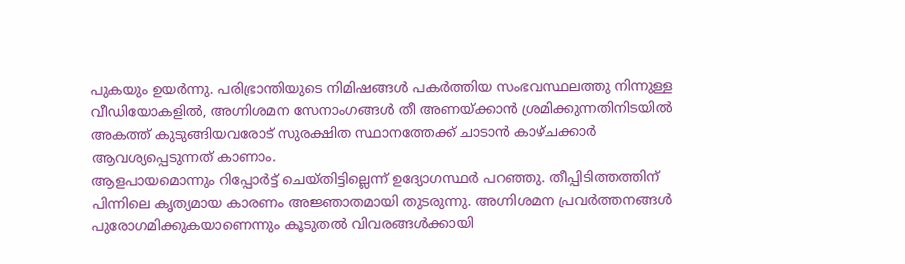പുകയും ഉയർന്നു. പരിഭ്രാന്തിയുടെ നിമിഷങ്ങൾ പകർത്തിയ സംഭവസ്ഥലത്തു നിന്നുള്ള വീഡിയോകളിൽ, അഗ്നിശമന സേനാംഗങ്ങൾ തീ അണയ്ക്കാൻ ശ്രമിക്കുന്നതിനിടയിൽ അകത്ത് കുടുങ്ങിയവരോട് സുരക്ഷിത സ്ഥാനത്തേക്ക് ചാടാൻ കാഴ്ചക്കാർ ആവശ്യപ്പെടുന്നത് കാണാം.
ആളപായമൊന്നും റിപ്പോർട്ട് ചെയ്തിട്ടില്ലെന്ന് ഉദ്യോഗസ്ഥർ പറഞ്ഞു. തീപ്പിടിത്തത്തിന് പിന്നിലെ കൃത്യമായ കാരണം അജ്ഞാതമായി തുടരുന്നു. അഗ്നിശമന പ്രവർത്തനങ്ങൾ പുരോഗമിക്കുകയാണെന്നും കൂടുതൽ വിവരങ്ങൾക്കായി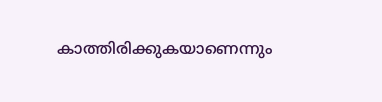കാത്തിരിക്കുകയാണെന്നും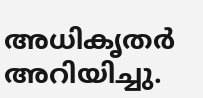അധികൃതർ അറിയിച്ചു.